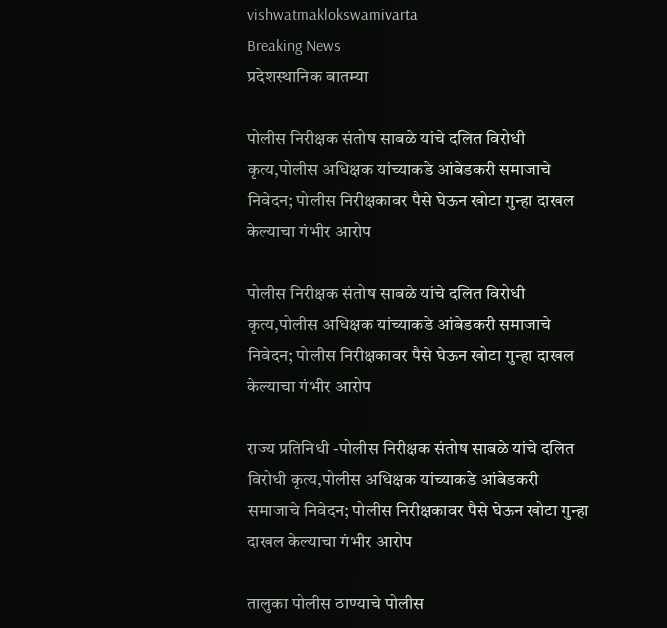vishwatmaklokswamivarta
Breaking News
प्रदेशस्थानिक बातम्या

पोलीस निरीक्षक संतोष साबळे यांचे दलित विरोधी कृत्य,पोलीस अधिक्षक यांच्याकडे आंबेडकरी समाजाचे निवेदन; पोलीस निरीक्षकावर पैसे घेऊन खोटा गुन्हा दाखल केल्याचा गंभीर आरोप

पोलीस निरीक्षक संतोष साबळे यांचे दलित विरोधी कृत्य,पोलीस अधिक्षक यांच्याकडे आंबेडकरी समाजाचे निवेदन; पोलीस निरीक्षकावर पैसे घेऊन खोटा गुन्हा दाखल केल्याचा गंभीर आरोप

राज्य प्रतिनिधी -पोलीस निरीक्षक संतोष साबळे यांचे दलित विरोधी कृत्य,पोलीस अधिक्षक यांच्याकडे आंबेडकरी समाजाचे निवेदन; पोलीस निरीक्षकावर पैसे घेऊन खोटा गुन्हा दाखल केल्याचा गंभीर आरोप

तालुका पोलीस ठाण्याचे पोलीस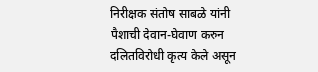निरीक्षक संतोष साबळे यांनी पैशाची देवान-घेवाण करुन दलितविरोधी कृत्य केले असून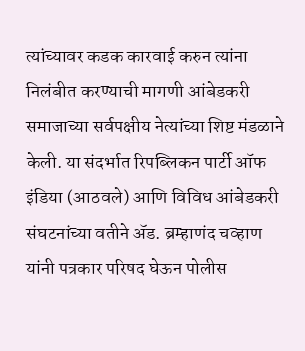त्यांच्यावर कडक कारवाई करुन त्यांना निलंबीत करण्याची मागणी आंबेडकरी समाजाच्या सर्वपक्षीय नेत्यांच्या शिष्ट मंडळाने केली. या संदर्भात रिपब्लिकन पार्टी ऑफ इंडिया (आठवले) आणि विविध आंबेडकरी संघटनांच्या वतीने अ‍ॅड. ब्रम्हाणंद चव्हाण यांनी पत्रकार परिषद घेऊन पोलीस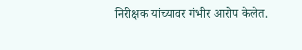निरीक्षक यांच्यावर गंभीर आरोप केलेत.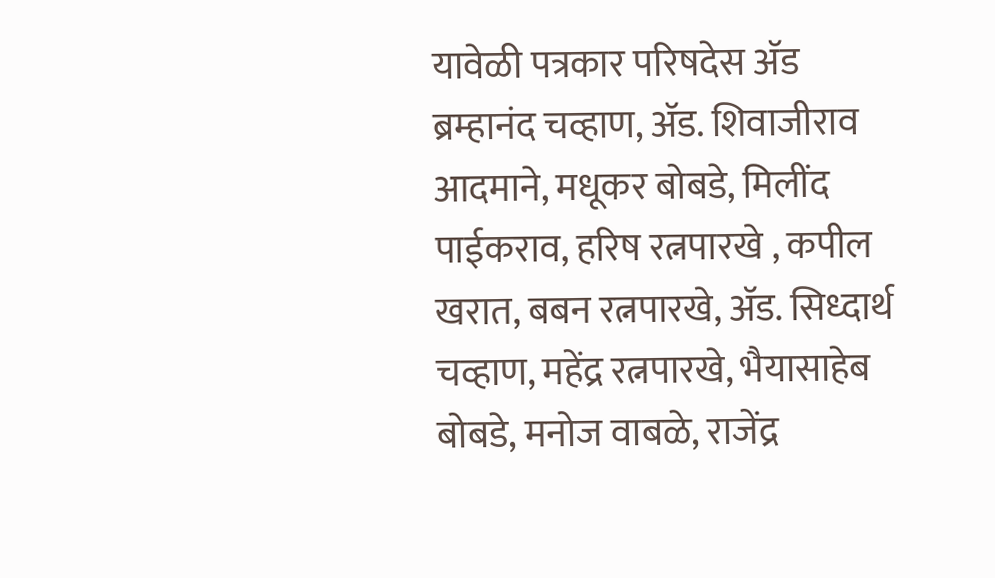यावेळी पत्रकार परिषदेस अ‍ॅड ब्रम्हानंद चव्हाण, अ‍ॅड. शिवाजीराव आदमाने, मधूकर बोबडे, मिलींद पाईकराव, हरिष रत्नपारखे , कपील खरात, बबन रत्नपारखे, अ‍ॅड. सिध्दार्थ चव्हाण, महेंद्र रत्नपारखे, भैयासाहेब बोबडे, मनोज वाबळे, राजेंद्र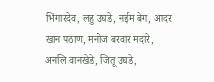भिंगारदेव, लहु उघडे, नईम बेग, आदर खान पठाण, मनोज बरवार मदारे, अनलि वानखेडे, जितू उघडे,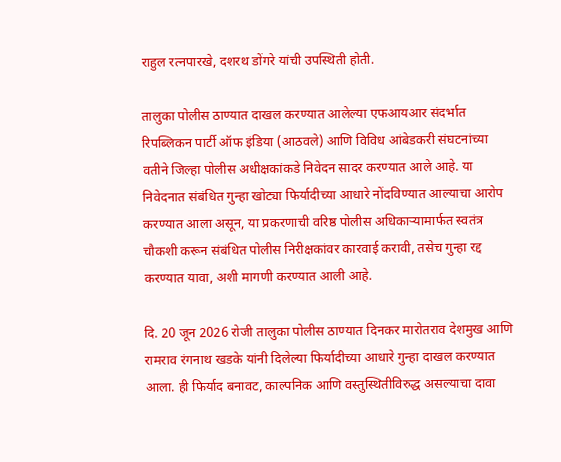राहुल रत्नपारखे, दशरथ डोंगरे यांची उपस्थिती होती.

तालुका पोलीस ठाण्यात दाखल करण्यात आलेल्या एफआयआर संदर्भात रिपब्लिकन पार्टी ऑफ इंडिया (आठवले) आणि विविध आंबेडकरी संघटनांच्या वतीने जिल्हा पोलीस अधीक्षकांकडे निवेदन सादर करण्यात आले आहे. या निवेदनात संबंधित गुन्हा खोट्या फिर्यादीच्या आधारे नोंदविण्यात आल्याचा आरोप करण्यात आला असून, या प्रकरणाची वरिष्ठ पोलीस अधिकार्‍यामार्फत स्वतंत्र चौकशी करून संबंधित पोलीस निरीक्षकांवर कारवाई करावी, तसेच गुन्हा रद्द करण्यात यावा, अशी मागणी करण्यात आली आहे.

दि. 20 जून 2026 रोजी तालुका पोलीस ठाण्यात दिनकर मारोतराव देशमुख आणि रामराव रंगनाथ खडके यांनी दिलेल्या फिर्यादीच्या आधारे गुन्हा दाखल करण्यात आला. ही फिर्याद बनावट, काल्पनिक आणि वस्तुस्थितीविरुद्ध असल्याचा दावा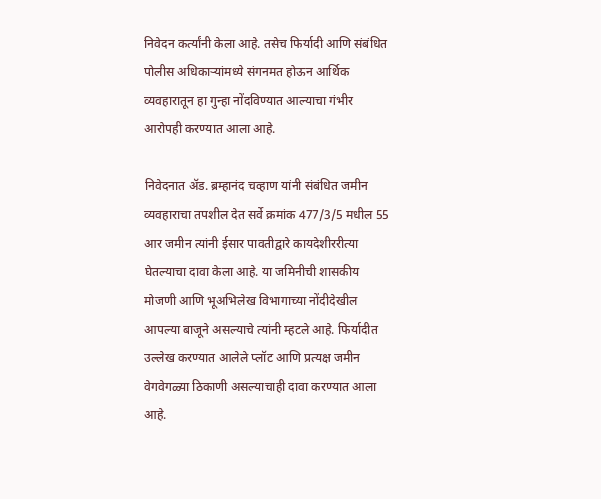निवेदन कर्त्यांनी केला आहे. तसेच फिर्यादी आणि संबंधित पोलीस अधिकार्‍यांमध्ये संगनमत होऊन आर्थिक व्यवहारातून हा गुन्हा नोंदविण्यात आल्याचा गंभीर आरोपही करण्यात आला आहे.

निवेदनात अ‍ॅड. ब्रम्हानंद चव्हाण यांनी संबंधित जमीन व्यवहाराचा तपशील देत सर्वे क्रमांक 477/3/5 मधील 55 आर जमीन त्यांनी ईसार पावतीद्वारे कायदेशीररीत्या घेतल्याचा दावा केला आहे. या जमिनीची शासकीय मोजणी आणि भूअभिलेख विभागाच्या नोंदीदेखील आपल्या बाजूने असल्याचे त्यांनी म्हटले आहे. फिर्यादीत उल्लेख करण्यात आलेले प्लॉट आणि प्रत्यक्ष जमीन वेगवेगळ्या ठिकाणी असल्याचाही दावा करण्यात आला आहे.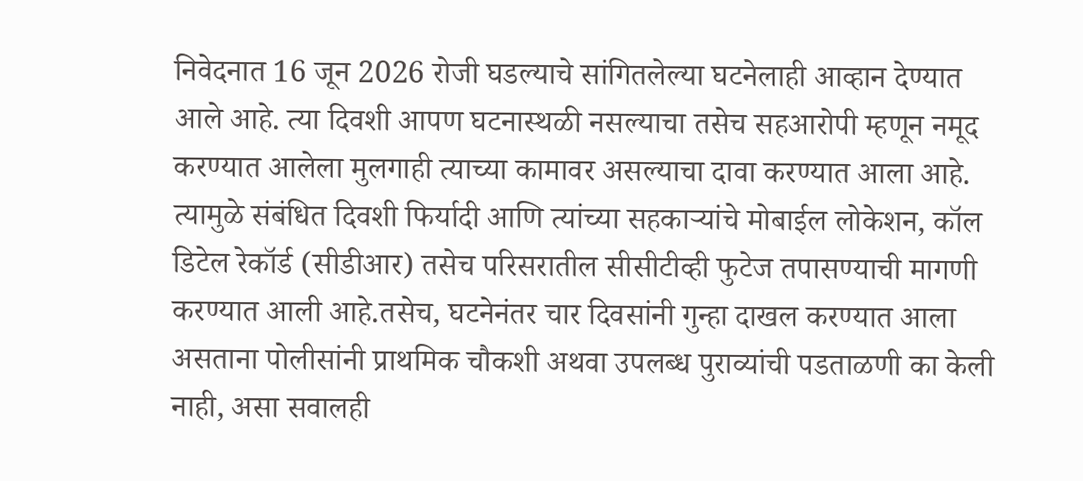निवेदनात 16 जून 2026 रोजी घडल्याचे सांगितलेल्या घटनेलाही आव्हान देण्यात आले आहे. त्या दिवशी आपण घटनास्थळी नसल्याचा तसेच सहआरोपी म्हणून नमूद करण्यात आलेला मुलगाही त्याच्या कामावर असल्याचा दावा करण्यात आला आहे. त्यामुळे संबंधित दिवशी फिर्यादी आणि त्यांच्या सहकार्‍यांचे मोबाईल लोकेशन, कॉल डिटेल रेकॉर्ड (सीडीआर) तसेच परिसरातील सीसीटीव्ही फुटेज तपासण्याची मागणी करण्यात आली आहे.तसेच, घटनेनंतर चार दिवसांनी गुन्हा दाखल करण्यात आला असताना पोलीसांनी प्राथमिक चौकशी अथवा उपलब्ध पुराव्यांची पडताळणी का केली नाही, असा सवालही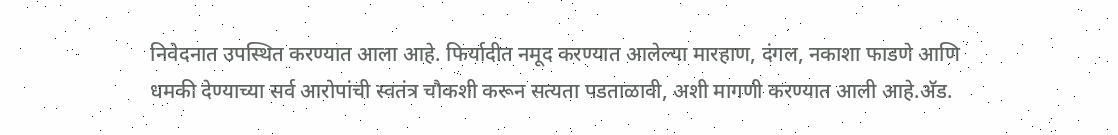निवेदनात उपस्थित करण्यात आला आहे. फिर्यादीत नमूद करण्यात आलेल्या मारहाण, दंगल, नकाशा फाडणे आणि धमकी देण्याच्या सर्व आरोपांची स्वतंत्र चौकशी करून सत्यता पडताळावी, अशी मागणी करण्यात आली आहे.अ‍ॅड.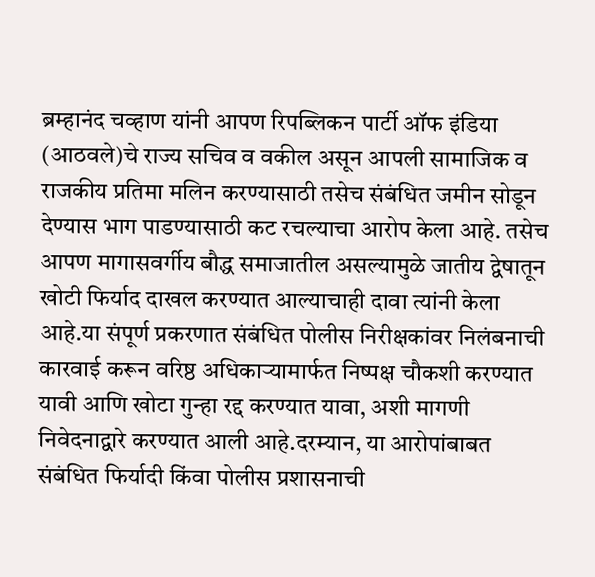ब्रम्हानंद चव्हाण यांनी आपण रिपब्लिकन पार्टी ऑफ इंडिया (आठवले)चे राज्य सचिव व वकील असून आपली सामाजिक व राजकीय प्रतिमा मलिन करण्यासाठी तसेच संबंधित जमीन सोडून देण्यास भाग पाडण्यासाठी कट रचल्याचा आरोप केला आहे. तसेच आपण मागासवर्गीय बौद्ध समाजातील असल्यामुळे जातीय द्वेषातून खोटी फिर्याद दाखल करण्यात आल्याचाही दावा त्यांनी केला आहे.या संपूर्ण प्रकरणात संबंधित पोलीस निरीक्षकांवर निलंबनाची कारवाई करून वरिष्ठ अधिकार्‍यामार्फत निष्पक्ष चौकशी करण्यात यावी आणि खोटा गुन्हा रद्द करण्यात यावा, अशी मागणी निवेदनाद्वारे करण्यात आली आहे.दरम्यान, या आरोपांबाबत संबंधित फिर्यादी किंवा पोलीस प्रशासनाची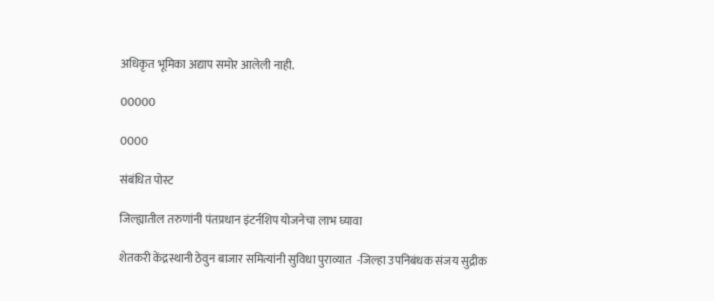अधिकृत भूमिका अद्याप समोर आलेली नाही.

00000

0000

संबंधित पोस्ट

जिल्ह्यातील तरुणांनी पंतप्रधान इंटर्नशिप योजनेचा लाभ घ्यावा

शेतकरी केंद्रस्थानी ठेवुन बाजार समित्यांनी सुविधा पुराव्यात  -जिल्हा उपनिबंधक संजय सुद्रीक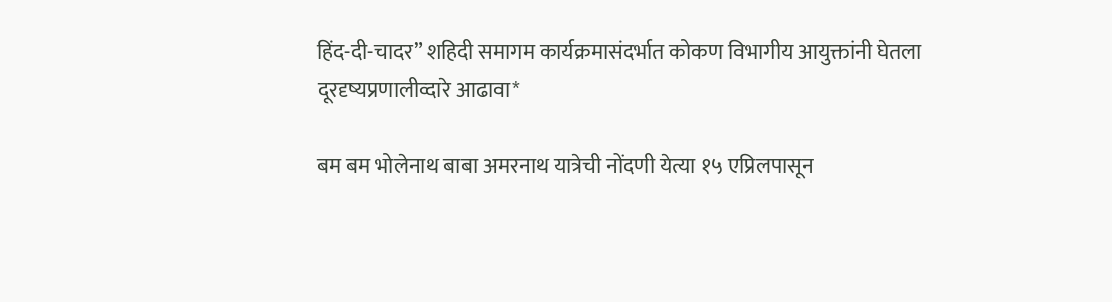हिंद-दी-चादर” शहिदी समागम कार्यक्रमासंदर्भात कोकण विभागीय आयुक्तांनी घेतला दूरदृष्यप्रणालीव्दारे आढावा*

बम बम भोलेनाथ बाबा अमरनाथ यात्रेची नोंदणी येत्या १५ एप्रिलपासून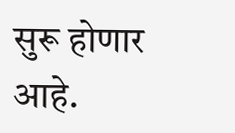सुरू होणार आहे.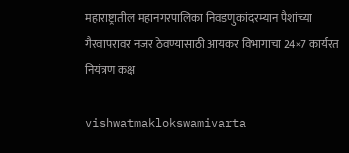महाराष्ट्रातील महानगरपालिका निवडणुकांदरम्यान पैशांच्या गैरवापरावर नजर ठेवण्यासाठी आयकर विभागाचा 24×7 कार्यरत नियंत्रण कक्ष

vishwatmaklokswamivarta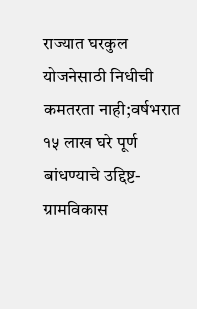राज्यात घरकुल योजनेसाठी निधीची कमतरता नाही;वर्षभरात १५ लाख घरे पूर्ण बांधण्याचे उद्दिष्ट-ग्रामविकास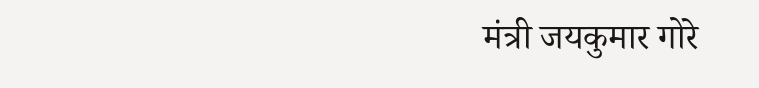मंत्री जयकुमार गोरे